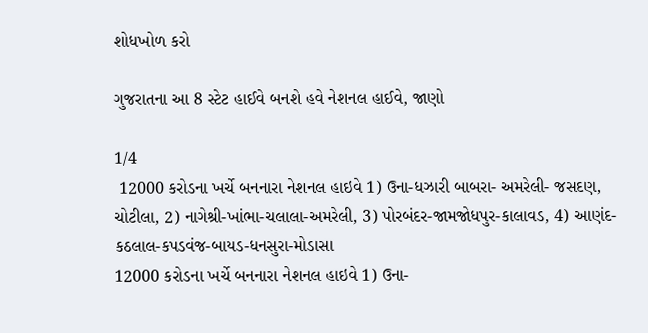શોધખોળ કરો

ગુજરાતના આ 8 સ્ટેટ હાઈવે બનશે હવે નેશનલ હાઈવે, જાણો

1/4
 12000 કરોડના ખર્ચે બનનારા નેશનલ હાઇવે 1) ઉના-ધઝારી બાબરા- અમરેલી- જસદણ, ચોટીલા, 2) નાગેશ્રી-ખાંભા-ચલાલા-અમરેલી, 3) પોરબંદર-જામજોધપુર-કાલાવડ, 4) આણંદ-કઠલાલ-કપડવંજ-બાયડ-ધનસુરા-મોડાસા
12000 કરોડના ખર્ચે બનનારા નેશનલ હાઇવે 1) ઉના-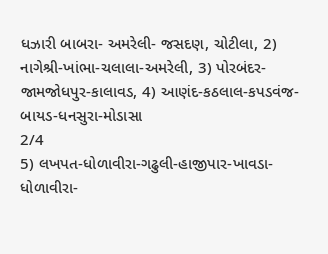ધઝારી બાબરા- અમરેલી- જસદણ, ચોટીલા, 2) નાગેશ્રી-ખાંભા-ચલાલા-અમરેલી, 3) પોરબંદર-જામજોધપુર-કાલાવડ, 4) આણંદ-કઠલાલ-કપડવંજ-બાયડ-ધનસુરા-મોડાસા
2/4
5) લખપત-ધોળાવીરા-ગઢુલી-હાજીપાર-ખાવડા-ધોળાવીરા-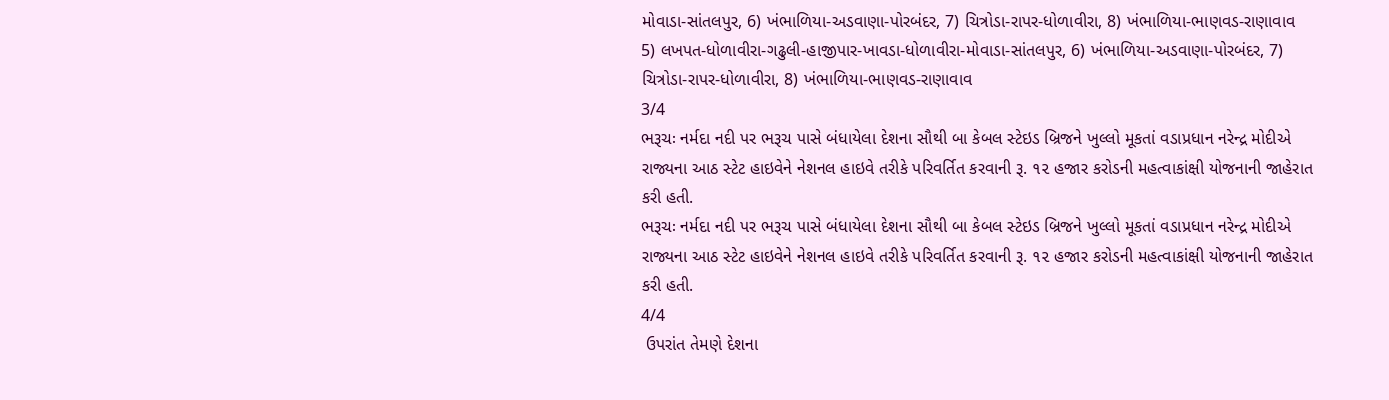મોવાડા-સાંતલપુર, 6) ખંભાળિયા-અડવાણા-પોરબંદર, 7) ચિત્રોડા-રાપર-ધોળાવીરા, 8) ખંભાળિયા-ભાણવડ-રાણાવાવ
5) લખપત-ધોળાવીરા-ગઢુલી-હાજીપાર-ખાવડા-ધોળાવીરા-મોવાડા-સાંતલપુર, 6) ખંભાળિયા-અડવાણા-પોરબંદર, 7) ચિત્રોડા-રાપર-ધોળાવીરા, 8) ખંભાળિયા-ભાણવડ-રાણાવાવ
3/4
ભરૂચઃ નર્મદા નદી પર ભરૂચ પાસે બંધાયેલા દેશના સૌથી બા કેબલ સ્ટેઇડ બ્રિજને ખુલ્લો મૂકતાં વડાપ્રધાન નરેન્દ્ર મોદીએ રાજ્યના આઠ સ્ટેટ હાઇવેને નેશનલ હાઇવે તરીકે પરિવર્તિત કરવાની રૂ. ૧૨ હજાર કરોડની મહત્વાકાંક્ષી યોજનાની જાહેરાત કરી હતી.
ભરૂચઃ નર્મદા નદી પર ભરૂચ પાસે બંધાયેલા દેશના સૌથી બા કેબલ સ્ટેઇડ બ્રિજને ખુલ્લો મૂકતાં વડાપ્રધાન નરેન્દ્ર મોદીએ રાજ્યના આઠ સ્ટેટ હાઇવેને નેશનલ હાઇવે તરીકે પરિવર્તિત કરવાની રૂ. ૧૨ હજાર કરોડની મહત્વાકાંક્ષી યોજનાની જાહેરાત કરી હતી.
4/4
 ઉપરાંત તેમણે દેશના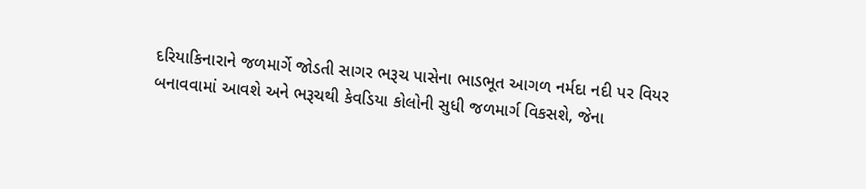દરિયાકિનારાને જળમાર્ગે જોડતી સાગર ભરૂચ પાસેના ભાડભૂત આગળ નર્મદા નદી પર વિયર બનાવવામાં આવશે અને ભરૂચથી કેવડિયા કોલોની સુધી જળમાર્ગ વિકસશે, જેના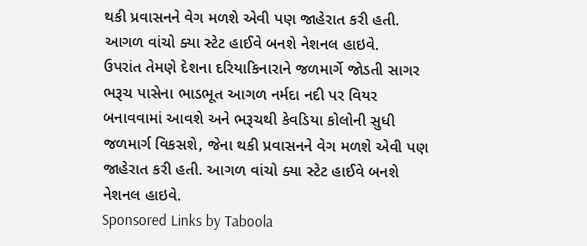થકી પ્રવાસનને વેગ મળશે એવી પણ જાહેરાત કરી હતી. આગળ વાંચો ક્યા સ્ટેટ હાઈવે બનશે નેશનલ હાઇવે.
ઉપરાંત તેમણે દેશના દરિયાકિનારાને જળમાર્ગે જોડતી સાગર ભરૂચ પાસેના ભાડભૂત આગળ નર્મદા નદી પર વિયર બનાવવામાં આવશે અને ભરૂચથી કેવડિયા કોલોની સુધી જળમાર્ગ વિકસશે, જેના થકી પ્રવાસનને વેગ મળશે એવી પણ જાહેરાત કરી હતી. આગળ વાંચો ક્યા સ્ટેટ હાઈવે બનશે નેશનલ હાઇવે.
Sponsored Links by Taboola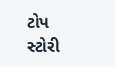ટોપ સ્ટોરી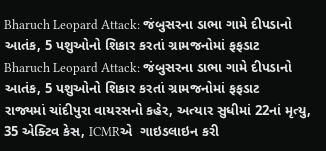Bharuch Leopard Attack: જંબુસરના ડાભા ગામે દીપડાનો આતંક, 5 પશુઓનો શિકાર કરતાં ગ્રામજનોમાં ફફડાટ
Bharuch Leopard Attack: જંબુસરના ડાભા ગામે દીપડાનો આતંક, 5 પશુઓનો શિકાર કરતાં ગ્રામજનોમાં ફફડાટ
રાજ્યમાં ચાંદીપુરા વાયરસનો કહેર, અત્યાર સુધીમાં 22નાં મૃત્યુ, 35 એક્ટિવ કેસ, ICMRએ  ગાઇડલાઇન કરી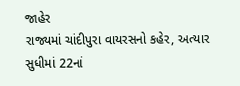જાહેર
રાજ્યમાં ચાંદીપુરા વાયરસનો કહેર, અત્યાર સુધીમાં 22નાં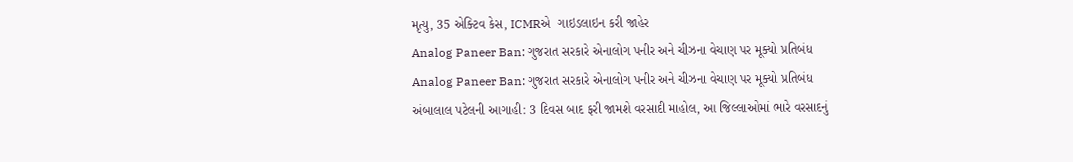મૃત્યુ, 35 એક્ટિવ કેસ, ICMRએ  ગાઇડલાઇન કરી જાહેર
Analog Paneer Ban: ગુજરાત સરકારે એનાલોગ પનીર અને ચીઝના વેચાણ પર મૂક્યો પ્રતિબંધ
Analog Paneer Ban: ગુજરાત સરકારે એનાલોગ પનીર અને ચીઝના વેચાણ પર મૂક્યો પ્રતિબંધ
અંબાલાલ પટેલની આગાહી: 3 દિવસ બાદ ફરી જામશે વરસાદી માહોલ, આ જિલ્લાઓમાં ભારે વરસાદનું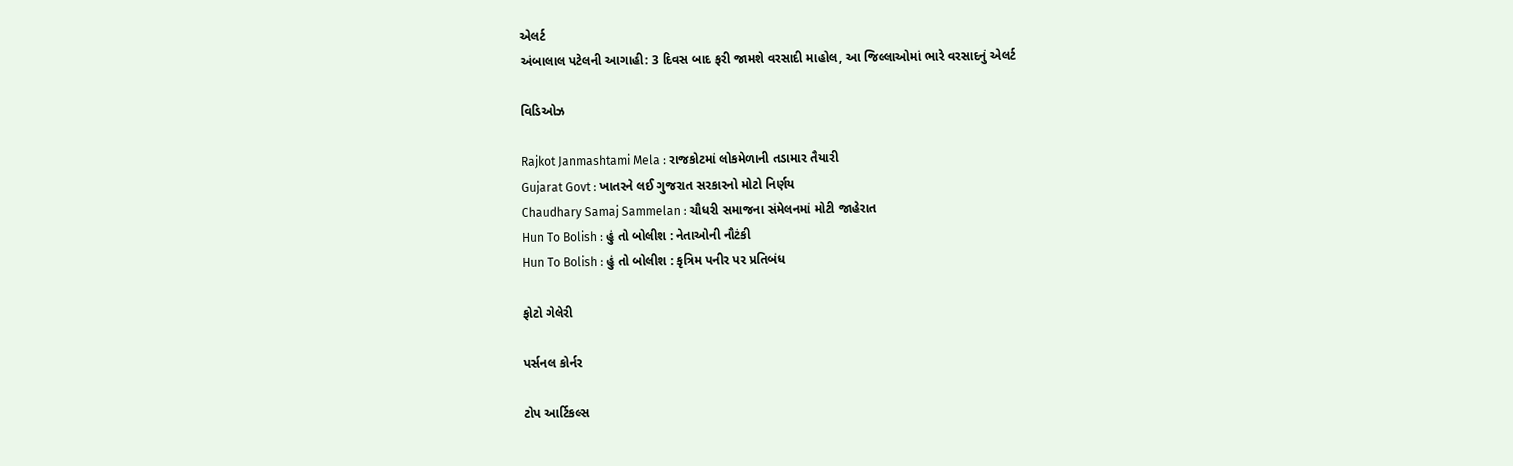એલર્ટ
અંબાલાલ પટેલની આગાહી: 3 દિવસ બાદ ફરી જામશે વરસાદી માહોલ, આ જિલ્લાઓમાં ભારે વરસાદનું એલર્ટ

વિડિઓઝ

Rajkot Janmashtami Mela : રાજકોટમાં લોકમેળાની તડામાર તૈયારી
Gujarat Govt : ખાતરને લઈ ગુજરાત સરકારનો મોટો નિર્ણય
Chaudhary Samaj Sammelan : ચૌધરી સમાજના સંમેલનમાં મોટી જાહેરાત
Hun To Bolish : હું તો બોલીશ : નેતાઓની નૌટંકી
Hun To Bolish : હું તો બોલીશ : કૃત્રિમ પનીર પર પ્રતિબંધ

ફોટો ગેલેરી

પર્સનલ કોર્નર

ટોપ આર્ટિકલ્સ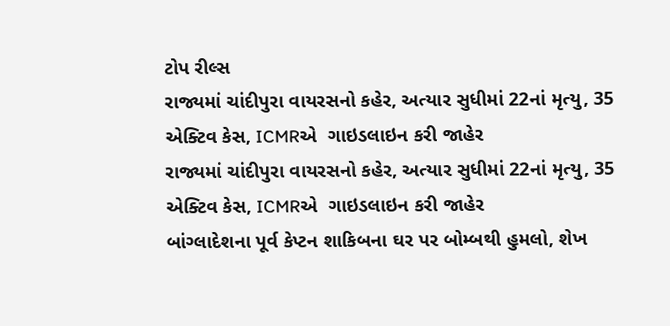ટોપ રીલ્સ
રાજ્યમાં ચાંદીપુરા વાયરસનો કહેર, અત્યાર સુધીમાં 22નાં મૃત્યુ, 35 એક્ટિવ કેસ, ICMRએ  ગાઇડલાઇન કરી જાહેર
રાજ્યમાં ચાંદીપુરા વાયરસનો કહેર, અત્યાર સુધીમાં 22નાં મૃત્યુ, 35 એક્ટિવ કેસ, ICMRએ  ગાઇડલાઇન કરી જાહેર
બાંગ્લાદેશના પૂર્વ કેપ્ટન શાકિબના ઘર પર બોમ્બથી હુમલો, શેખ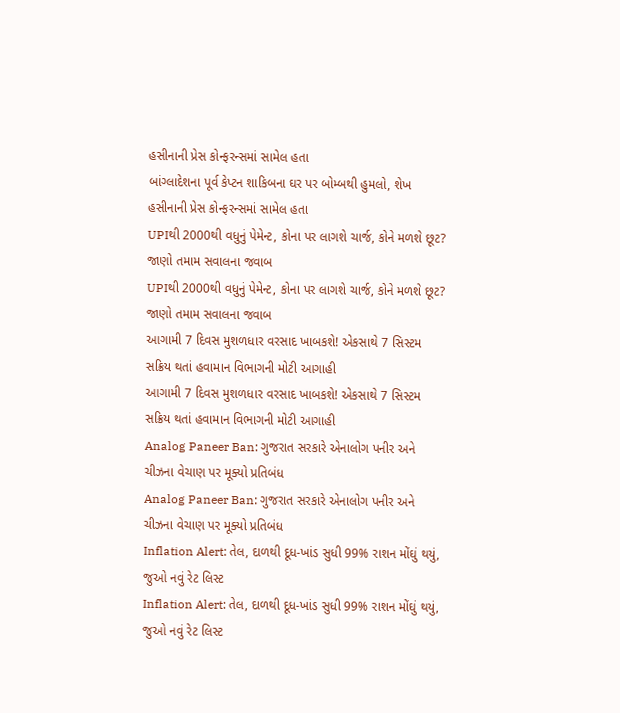હસીનાની પ્રેસ કોન્ફરન્સમાં સામેલ હતા
બાંગ્લાદેશના પૂર્વ કેપ્ટન શાકિબના ઘર પર બોમ્બથી હુમલો, શેખ હસીનાની પ્રેસ કોન્ફરન્સમાં સામેલ હતા
UPIથી 2000થી વધુનું પેમેન્ટ, કોના પર લાગશે ચાર્જ, કોને મળશે છૂટ? જાણો તમામ સવાલના જવાબ
UPIથી 2000થી વધુનું પેમેન્ટ, કોના પર લાગશે ચાર્જ, કોને મળશે છૂટ? જાણો તમામ સવાલના જવાબ
આગામી 7 દિવસ મુશળધાર વરસાદ ખાબકશે! એકસાથે 7 સિસ્ટમ સક્રિય થતાં હવામાન વિભાગની મોટી આગાહી
આગામી 7 દિવસ મુશળધાર વરસાદ ખાબકશે! એકસાથે 7 સિસ્ટમ સક્રિય થતાં હવામાન વિભાગની મોટી આગાહી
Analog Paneer Ban: ગુજરાત સરકારે એનાલોગ પનીર અને ચીઝના વેચાણ પર મૂક્યો પ્રતિબંધ
Analog Paneer Ban: ગુજરાત સરકારે એનાલોગ પનીર અને ચીઝના વેચાણ પર મૂક્યો પ્રતિબંધ
Inflation Alert: તેલ, દાળથી દૂધ-ખાંડ સુધી 99% રાશન મોંઘું થયું, જુઓ નવું રેટ લિસ્ટ
Inflation Alert: તેલ, દાળથી દૂધ-ખાંડ સુધી 99% રાશન મોંઘું થયું, જુઓ નવું રેટ લિસ્ટ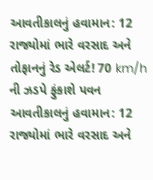આવતીકાલનું હવામાન: 12 રાજ્યોમાં ભારે વરસાદ અને તોફાનનું રેડ એલર્ટ! 70 km/h ની ઝડપે ફુંકાશે પવન
આવતીકાલનું હવામાન: 12 રાજ્યોમાં ભારે વરસાદ અને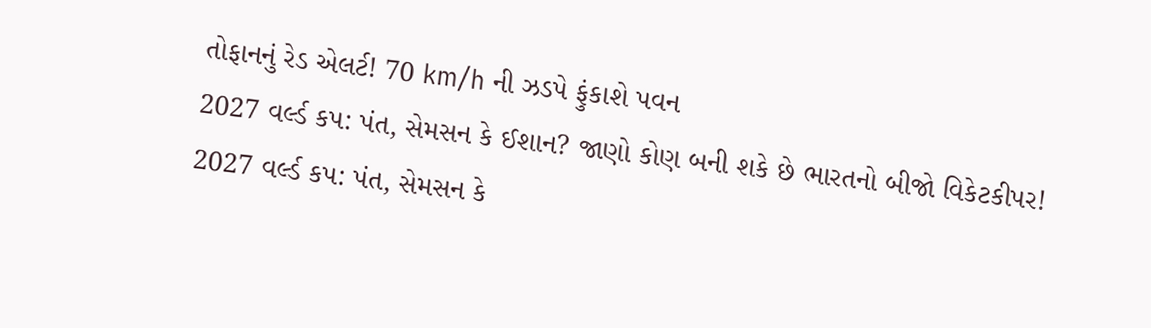તોફાનનું રેડ એલર્ટ! 70 km/h ની ઝડપે ફુંકાશે પવન
2027 વર્લ્ડ કપ: પંત, સેમસન કે ઈશાન? જાણો કોણ બની શકે છે ભારતનો બીજો વિકેટકીપર!
2027 વર્લ્ડ કપ: પંત, સેમસન કે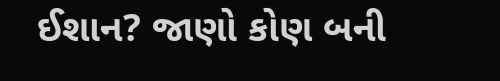ઈશાન? જાણો કોણ બની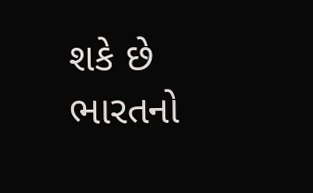શકે છે ભારતનો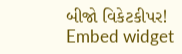બીજો વિકેટકીપર!
Embed widget